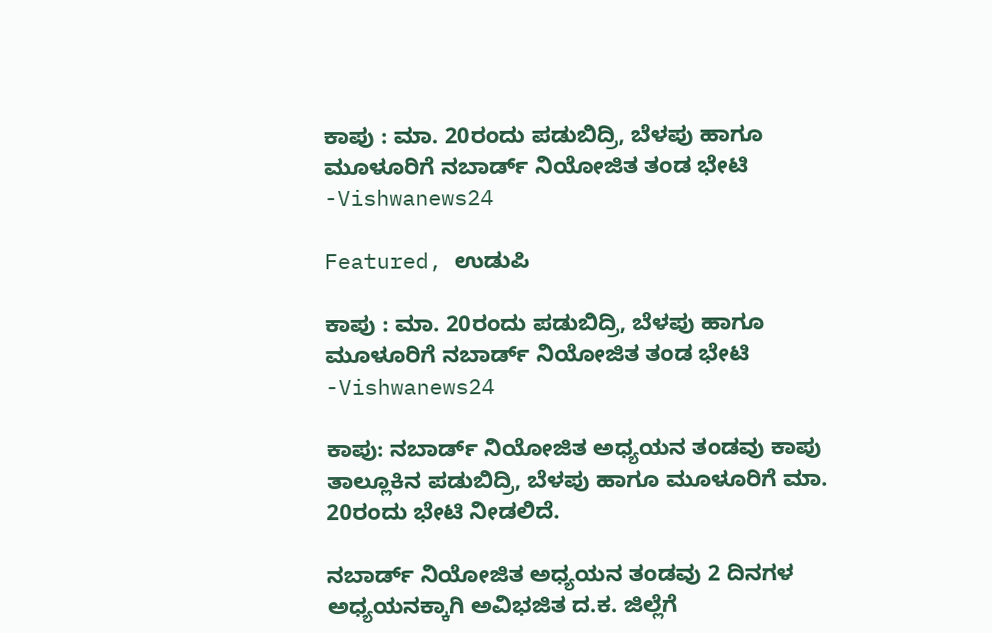ಕಾಪು : ಮಾ. 20ರಂದು ಪಡುಬಿದ್ರಿ, ಬೆಳಪು ಹಾಗೂ ಮೂಳೂರಿಗೆ ನಬಾರ್ಡ್ ನಿಯೋಜಿತ ತಂಡ ಭೇಟಿ -Vishwanews24

Featured, ಉಡುಪಿ

ಕಾಪು : ಮಾ. 20ರಂದು ಪಡುಬಿದ್ರಿ, ಬೆಳಪು ಹಾಗೂ ಮೂಳೂರಿಗೆ ನಬಾರ್ಡ್ ನಿಯೋಜಿತ ತಂಡ ಭೇಟಿ -Vishwanews24

ಕಾಪು: ನಬಾರ್ಡ್ ನಿಯೋಜಿತ ಅಧ್ಯಯನ ತಂಡವು ಕಾಪು ತಾಲ್ಲೂಕಿನ ಪಡುಬಿದ್ರಿ, ಬೆಳಪು ಹಾಗೂ ಮೂಳೂರಿಗೆ ಮಾ. 20ರಂದು ಭೇಟಿ ನೀಡಲಿದೆ.

ನಬಾರ್ಡ್ ನಿಯೋಜಿತ ಅಧ್ಯಯನ ತಂಡವು 2 ದಿನಗಳ ಅಧ್ಯಯನಕ್ಕಾಗಿ ಅವಿಭಜಿತ ದ.ಕ. ಜಿಲ್ಲೆಗೆ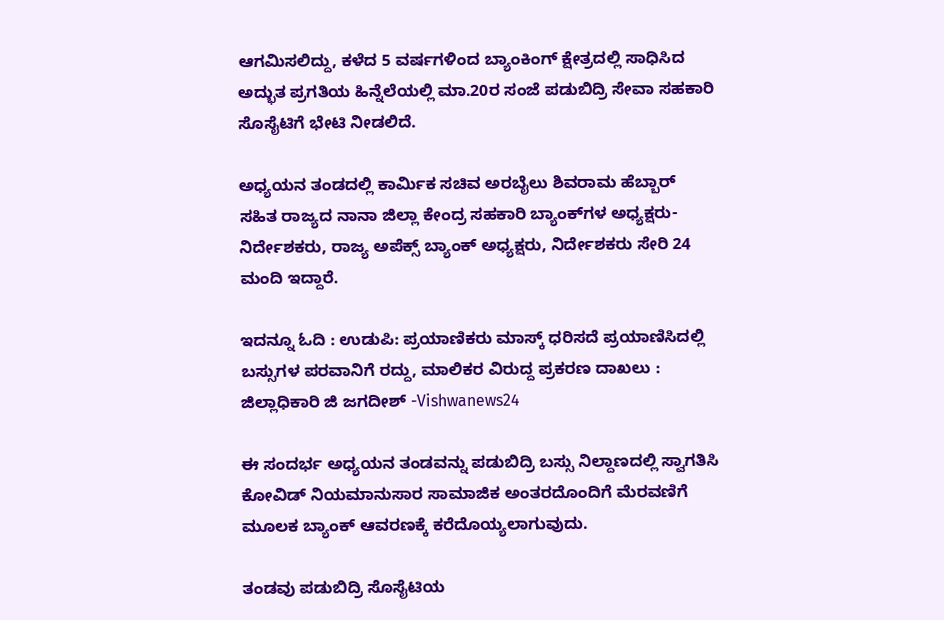ಆಗಮಿಸಲಿದ್ದು, ಕಳೆದ 5 ವರ್ಷಗಳಿಂದ ಬ್ಯಾಂಕಿಂಗ್ ಕ್ಷೇತ್ರದಲ್ಲಿ ಸಾಧಿಸಿದ ಅದ್ಭುತ ಪ್ರಗತಿಯ ಹಿನ್ನೆಲೆಯಲ್ಲಿ ಮಾ.20ರ ಸಂಜೆ ಪಡುಬಿದ್ರಿ ಸೇವಾ ಸಹಕಾರಿ ಸೊಸೈಟಿಗೆ ಭೇಟಿ ನೀಡಲಿದೆ.

ಅಧ್ಯಯನ ತಂಡದಲ್ಲಿ ಕಾರ್ಮಿಕ ಸಚಿವ ಅರಬೈಲು ಶಿವರಾಮ ಹೆಬ್ಬಾರ್ ಸಹಿತ ರಾಜ್ಯದ ನಾನಾ ಜಿಲ್ಲಾ ಕೇಂದ್ರ ಸಹಕಾರಿ ಬ್ಯಾಂಕ್‍ಗಳ ಅಧ್ಯಕ್ಷರು-ನಿರ್ದೇಶಕರು, ರಾಜ್ಯ ಅಪೆಕ್ಸ್ ಬ್ಯಾಂಕ್ ಅಧ್ಯಕ್ಷರು, ನಿರ್ದೇಶಕರು ಸೇರಿ 24 ಮಂದಿ ಇದ್ದಾರೆ.

ಇದನ್ನೂ ಓದಿ : ಉಡುಪಿ: ಪ್ರಯಾಣಿಕರು ಮಾಸ್ಕ್ ಧರಿಸದೆ ಪ್ರಯಾಣಿಸಿದಲ್ಲಿ ಬಸ್ಸುಗಳ ಪರವಾನಿಗೆ ರದ್ದು, ಮಾಲಿಕರ ವಿರುದ್ದ ಪ್ರಕರಣ ದಾಖಲು : ಜಿಲ್ಲಾಧಿಕಾರಿ ಜಿ ಜಗದೀಶ್ -Vishwanews24

ಈ ಸಂದರ್ಭ ಅಧ್ಯಯನ ತಂಡವನ್ನು ಪಡುಬಿದ್ರಿ ಬಸ್ಸು ನಿಲ್ದಾಣದಲ್ಲಿ ಸ್ವಾಗತಿಸಿ ಕೋವಿಡ್ ನಿಯಮಾನುಸಾರ ಸಾಮಾಜಿಕ ಅಂತರದೊಂದಿಗೆ ಮೆರವಣಿಗೆ ಮೂಲಕ ಬ್ಯಾಂಕ್ ಆವರಣಕ್ಕೆ ಕರೆದೊಯ್ಯಲಾಗುವುದು.

ತಂಡವು ಪಡುಬಿದ್ರಿ ಸೊಸೈಟಿಯ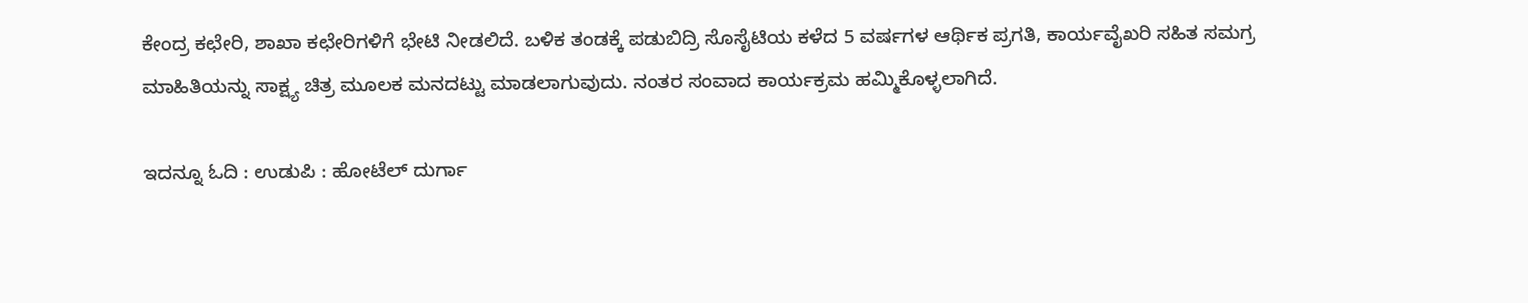ಕೇಂದ್ರ ಕಛೇರಿ, ಶಾಖಾ ಕಛೇರಿಗಳಿಗೆ ಭೇಟಿ ನೀಡಲಿದೆ. ಬಳಿಕ ತಂಡಕ್ಕೆ ಪಡುಬಿದ್ರಿ ಸೊಸೈಟಿಯ ಕಳೆದ 5 ವರ್ಷಗಳ ಆರ್ಥಿಕ ಪ್ರಗತಿ, ಕಾರ್ಯವೈಖರಿ ಸಹಿತ ಸಮಗ್ರ ಮಾಹಿತಿಯನ್ನು ಸಾಕ್ಷ್ಯ ಚಿತ್ರ ಮೂಲಕ ಮನದಟ್ಟು ಮಾಡಲಾಗುವುದು. ನಂತರ ಸಂವಾದ ಕಾರ್ಯಕ್ರಮ ಹಮ್ಮಿಕೊಳ್ಳಲಾಗಿದೆ.

ಇದನ್ನೂ ಓದಿ : ಉಡುಪಿ : ಹೋಟೆಲ್ ದುರ್ಗಾ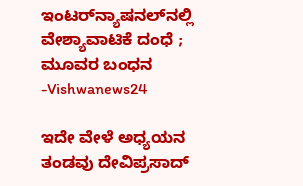ಇಂಟರ್‌ನ್ಯಾಷನಲ್‌ನಲ್ಲಿ ವೇಶ್ಯಾವಾಟಿಕೆ ದಂಧೆ ; ಮೂವರ ಬಂಧನ -Vishwanews24

ಇದೇ ವೇಳೆ ಅಧ್ಯಯನ ತಂಡವು ದೇವಿಪ್ರಸಾದ್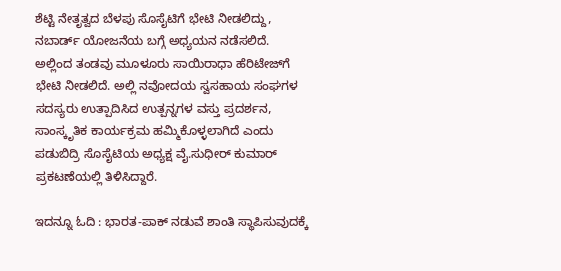ಶೆಟ್ಟಿ ನೇತೃತ್ವದ ಬೆಳಪು ಸೊಸೈಟಿಗೆ ಭೇಟಿ ನೀಡಲಿದ್ದು, ನಬಾರ್ಡ್ ಯೋಜನೆಯ ಬಗ್ಗೆ ಅಧ್ಯಯನ ನಡೆಸಲಿದೆ. ಅಲ್ಲಿಂದ ತಂಡವು ಮೂಳೂರು ಸಾಯಿರಾಧಾ ಹೆರಿಟೇಜ್‍ಗೆ ಭೇಟಿ ನೀಡಲಿದೆ. ಅಲ್ಲಿ ನವೋದಯ ಸ್ವಸಹಾಯ ಸಂಘಗಳ ಸದಸ್ಯರು ಉತ್ಪಾದಿಸಿದ ಉತ್ಪನ್ನಗಳ ವಸ್ತು ಪ್ರದರ್ಶನ, ಸಾಂಸ್ಕೃತಿಕ ಕಾರ್ಯಕ್ರಮ ಹಮ್ಮಿಕೊಳ್ಳಲಾಗಿದೆ ಎಂದು ಪಡುಬಿದ್ರಿ ಸೊಸೈಟಿಯ ಅಧ್ಯಕ್ಷ ವೈ.ಸುಧೀರ್ ಕುಮಾರ್ ಪ್ರಕಟಣೆಯಲ್ಲಿ ತಿಳಿಸಿದ್ದಾರೆ.

ಇದನ್ನೂ ಓದಿ : ಭಾರತ-ಪಾಕ್ ನಡುವೆ ಶಾಂತಿ ಸ್ಥಾಪಿಸುವುದಕ್ಕೆ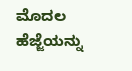ಮೊದಲ ಹೆಜ್ಜೆಯನ್ನು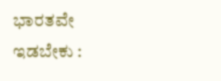ಭಾರತವೇ ಇಡಬೇಕು :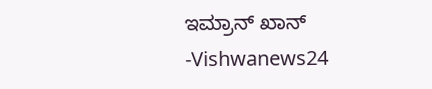ಇಮ್ರಾನ್ ಖಾನ್ -Vishwanews24